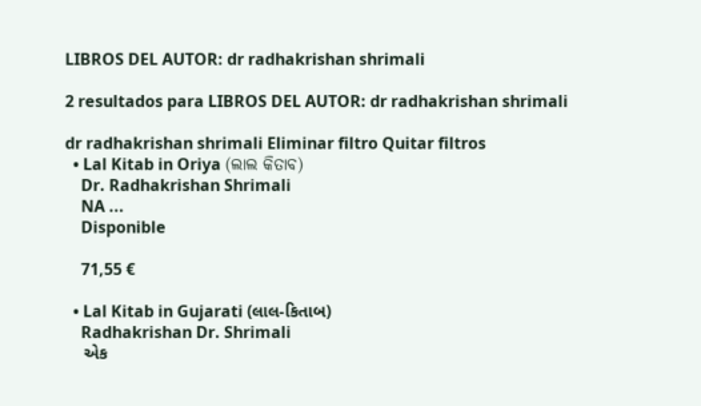LIBROS DEL AUTOR: dr radhakrishan shrimali

2 resultados para LIBROS DEL AUTOR: dr radhakrishan shrimali

dr radhakrishan shrimali Eliminar filtro Quitar filtros
  • Lal Kitab in Oriya (ଲାଲ କିତାବ)
    Dr. Radhakrishan Shrimali
    NA ...
    Disponible

    71,55 €

  • Lal Kitab in Gujarati (લાલ-કિતાબ)
    Radhakrishan Dr. Shrimali
    એક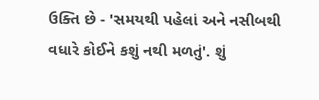ઉક્તિ છે - 'સમયથી પહેલાં અને નસીબથી વધારે કોઈને કશું નથી મળતું'. શું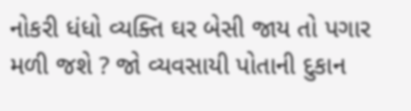નોકરી ધંધો વ્યક્તિ ઘર બેસી જાય તો પગાર મળી જશે ? જો વ્યવસાયી પોતાની દુકાન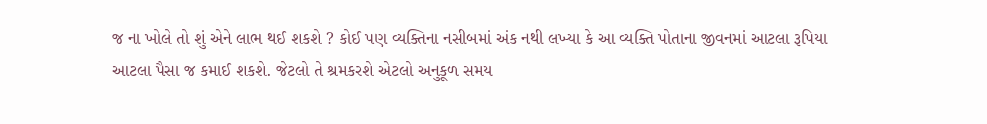જ ના ખોલે તો શું એને લાભ થઈ શકશે ? કોઈ પણ વ્યક્તિના નસીબમાં અંક નથી લખ્યા કે આ વ્યક્તિ પોતાના જીવનમાં આટલા રૂપિયા આટલા પૈસા જ કમાઈ શકશે. જેટલો તે શ્રમકરશે એટલો અનુકૂળ સમય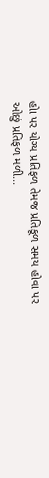હોા પર યોગ્ય પ્રતિફળ તેમજ પ્રતિકૂળ સમય હોવા પર ઓછું પ્રતિફળ મળી...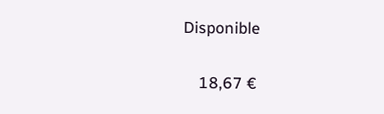Disponible

    18,67 €